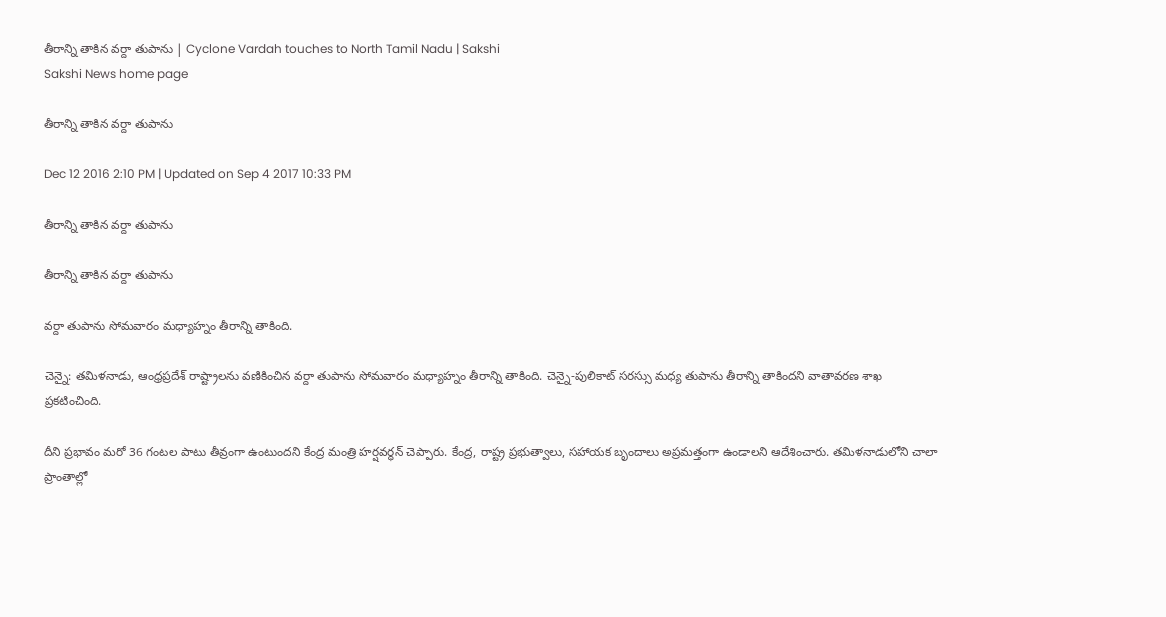తీరాన్ని తాకిన వర్దా తుపాను | Cyclone Vardah touches to North Tamil Nadu | Sakshi
Sakshi News home page

తీరాన్ని తాకిన వర్దా తుపాను

Dec 12 2016 2:10 PM | Updated on Sep 4 2017 10:33 PM

తీరాన్ని తాకిన వర్దా తుపాను

తీరాన్ని తాకిన వర్దా తుపాను

వర్దా తుపాను సోమవారం మధ్యాహ్నం తీరాన్ని తాకింది.

చెన్నై: తమిళనాడు, ఆంధ్రప్రదేశ్ రాష్ట్రాలను వణికించిన వర్దా తుపాను సోమవారం మధ్యాహ్నం తీరాన్ని తాకింది. చెన్నై-పులికాట్ సరస్సు మధ్య తుపాను తీరాన్ని తాకిందని వాతావరణ శాఖ ప్రకటించింది.

దీని ప్రభావం మరో 36 గంటల పాటు తీవ్రంగా ఉంటుందని కేంద్ర మంత్రి హర్షవర్ధన్ చెప్పారు. కేంద్ర, రాష్ట్ర ప్రభుత్వాలు, సహాయక బృందాలు అప్రమత్తంగా ఉండాలని ఆదేశించారు. తమిళనాడులోని చాలా ప్రాంతాల్లో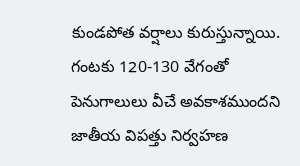కుండపోత వర్షాలు కురుస్తున్నాయి. గంటకు 120-130 వేగంతో పెనుగాలులు వీచే అవకాశముందని జాతీయ విపత్తు నిర్వహణ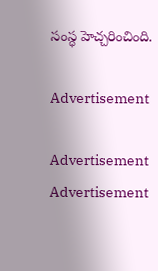సంస్ధ హెచ్చరించింది.

Advertisement

Advertisement
Advertisement